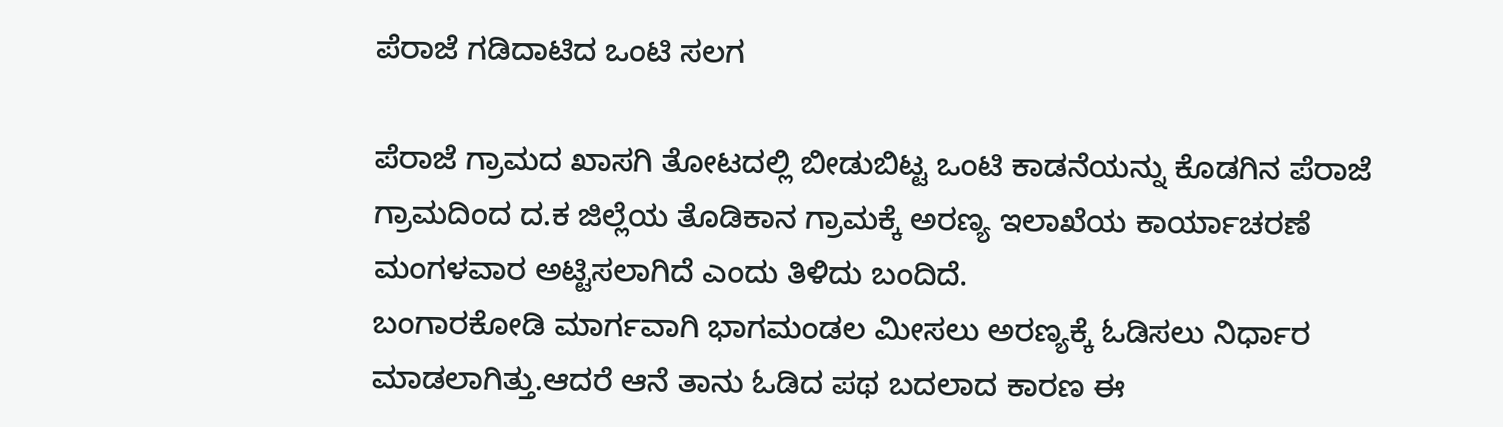ಪೆರಾಜೆ ಗಡಿ‌ದಾಟಿದ ಒಂಟಿ ಸಲಗ

ಪೆರಾಜೆ ಗ್ರಾಮದ ಖಾಸಗಿ ತೋಟದಲ್ಲಿ ಬೀಡುಬಿಟ್ಟ ಒಂಟಿ ಕಾಡನೆಯನ್ನು ಕೊಡಗಿನ ಪೆರಾಜೆ ಗ್ರಾಮದಿಂದ ದ.ಕ ಜಿಲ್ಲೆಯ ತೊಡಿಕಾನ ಗ್ರಾಮಕ್ಕೆ ಅರಣ್ಯ ಇಲಾಖೆಯ ಕಾರ್ಯಾಚರಣೆ ಮಂಗಳವಾರ ಅಟ್ಟಿಸಲಾಗಿದೆ ಎಂದು ತಿಳಿದು ಬಂದಿದೆ‌.
ಬಂಗಾರಕೋಡಿ ಮಾರ್ಗವಾಗಿ ಭಾಗಮಂಡಲ ಮೀಸಲು ಅರಣ್ಯಕ್ಕೆ ಓಡಿಸಲು ನಿರ್ಧಾರ ಮಾಡಲಾಗಿತ್ತು.ಆದರೆ ಆನೆ ತಾನು ಓಡಿದ ಪಥ ಬದಲಾದ ಕಾರಣ ಈ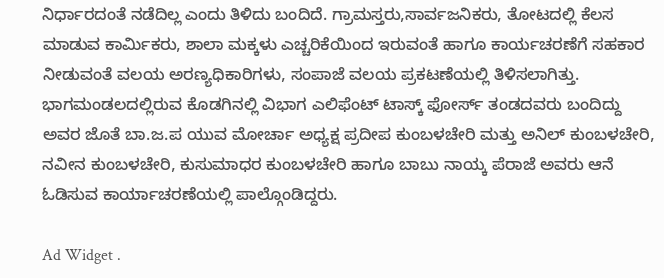ನಿರ್ಧಾರದಂತೆ ನಡೆದಿಲ್ಲ ಎಂದು ತಿಳಿದು ಬಂದಿದೆ. ಗ್ರಾಮಸ್ತರು,ಸಾರ್ವಜನಿಕರು, ತೋಟದಲ್ಲಿ ಕೆಲಸ ಮಾಡುವ ಕಾರ್ಮಿಕರು, ಶಾಲಾ ಮಕ್ಕಳು ಎಚ್ಚರಿಕೆಯಿಂದ ಇರುವಂತೆ ಹಾಗೂ ಕಾರ್ಯಚರಣೆಗೆ ಸಹಕಾರ ನೀಡುವಂತೆ ವಲಯ ಅರಣ್ಯಧಿಕಾರಿಗಳು, ಸಂಪಾಜೆ ವಲಯ ಪ್ರಕಟಣೆಯಲ್ಲಿ ತಿಳಿಸಲಾಗಿತ್ತು‌.
ಭಾಗಮಂಡಲದಲ್ಲಿರುವ ಕೊಡಗಿನಲ್ಲಿ ವಿಭಾಗ ಎಲಿಫೆಂಟ್ ಟಾಸ್ಕ್ ಫೋರ್ಸ್ ತಂಡದವರು ಬಂದಿದ್ದು ಅವರ ಜೊತೆ ಬಾ.ಜ.ಪ ಯುವ ಮೋರ್ಚಾ ಅಧ್ಯಕ್ಷ ಪ್ರದೀಪ ಕುಂಬಳಚೇರಿ ಮತ್ತು ಅನಿಲ್ ಕುಂಬಳಚೇರಿ, ನವೀನ ಕುಂಬಳಚೇರಿ, ಕುಸುಮಾಧರ ಕುಂಬಳಚೇರಿ ಹಾಗೂ ಬಾಬು ನಾಯ್ಕ ಪೆರಾಜೆ ಅವರು ಆನೆ ಓಡಿಸುವ ಕಾರ್ಯಾಚರಣೆಯಲ್ಲಿ ಪಾಲ್ಗೊಂಡಿದ್ದರು.

Ad Widget .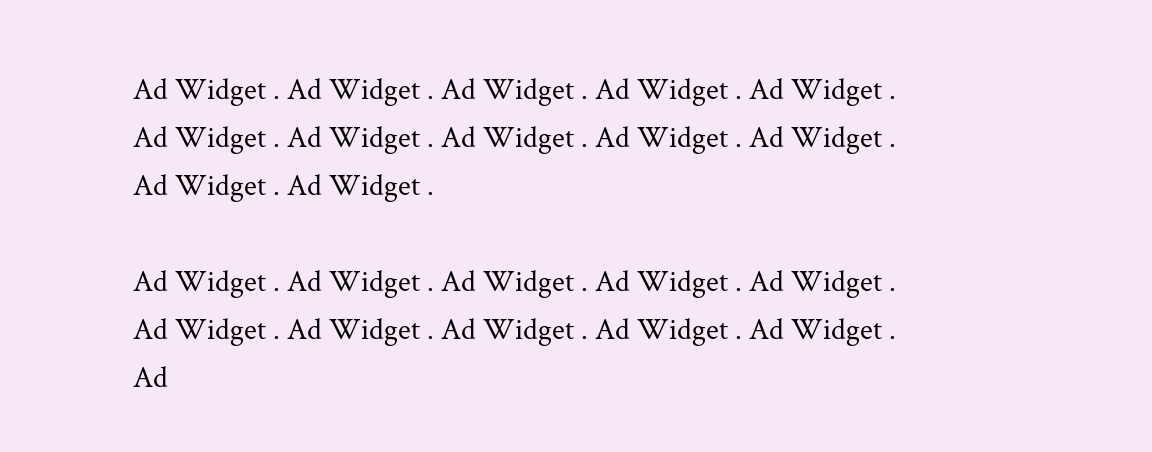Ad Widget . Ad Widget . Ad Widget . Ad Widget . Ad Widget . Ad Widget . Ad Widget . Ad Widget . Ad Widget . Ad Widget . Ad Widget . Ad Widget .

Ad Widget . Ad Widget . Ad Widget . Ad Widget . Ad Widget . Ad Widget . Ad Widget . Ad Widget . Ad Widget . Ad Widget . Ad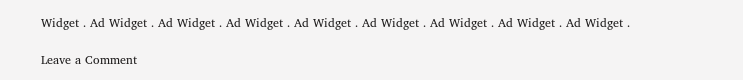Widget . Ad Widget . Ad Widget . Ad Widget . Ad Widget . Ad Widget . Ad Widget . Ad Widget . Ad Widget .

Leave a Comment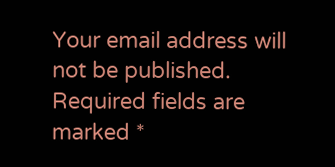Your email address will not be published. Required fields are marked *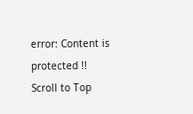error: Content is protected !!
Scroll to Top